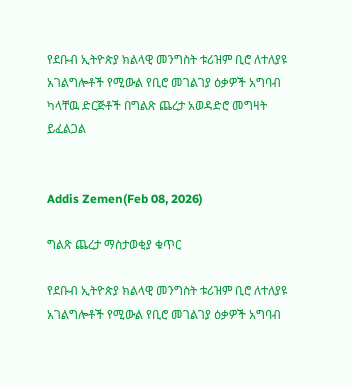የደቡብ ኢትዮጵያ ክልላዊ መንግስት ቱሪዝም ቢሮ ለተለያዩ አገልግሎቶች የሚውል የቢሮ መገልገያ ዕቃዎች አግባብ ካላቸዉ ድርጅቶች በግልጽ ጨረታ አወዳድሮ መግዛት ይፈልጋል


Addis Zemen(Feb 08, 2026)

ግልጽ ጨረታ ማስታወቂያ ቁጥር

የደቡብ ኢትዮጵያ ክልላዊ መንግስት ቱሪዝም ቢሮ ለተለያዩ አገልግሎቶች የሚውል የቢሮ መገልገያ ዕቃዎች አግባብ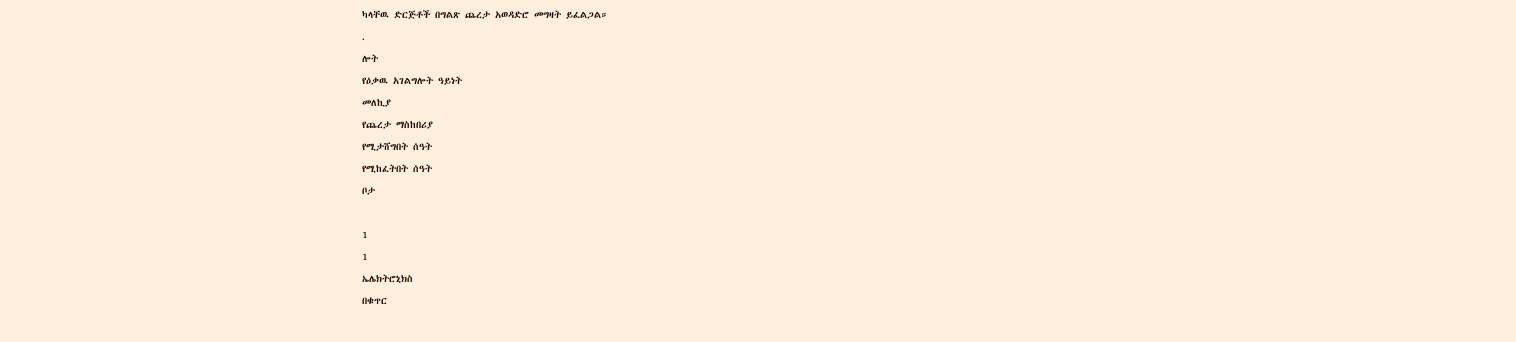ካላቸዉ ድርጅቶች በግልጽ ጨረታ አወዳድሮ መግዛት ይፈልጋል።

.

ሎት

የዕቃዉ አገልግሎት ዓይነት

መለኪያ

የጨረታ ማስከበሪያ

የሚታሸግበት ሰዓት

የሚከፈትበት ሰዓት

ቦታ



1

1

ኤሌክትሮኒክስ

በቁጥር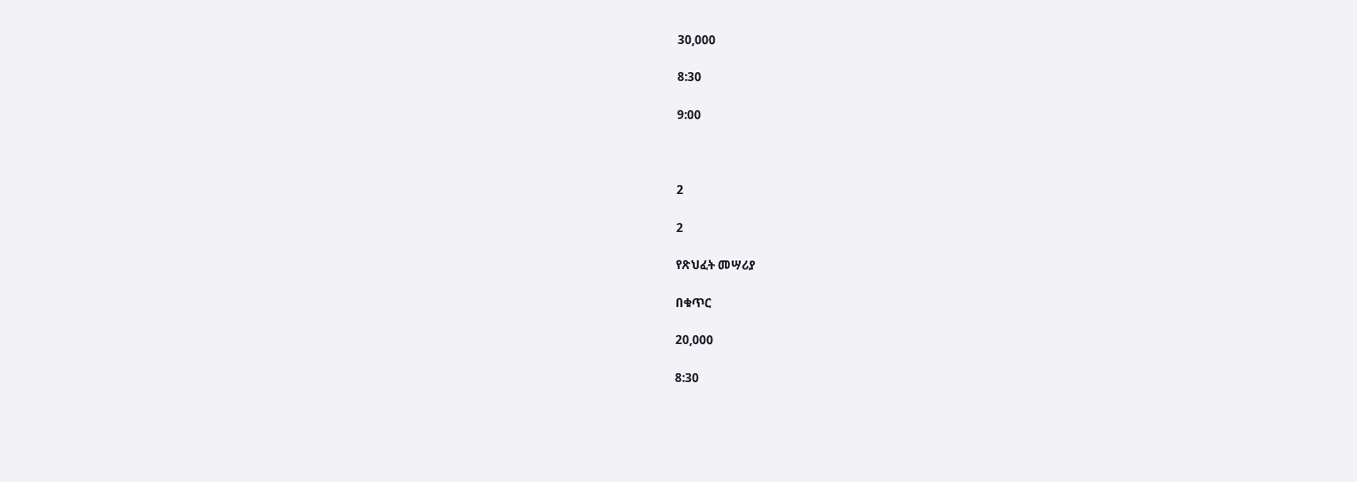30,000

8:30

9:00



2

2

የጽህፈት መሣሪያ

በቁጥር

20,000

8:30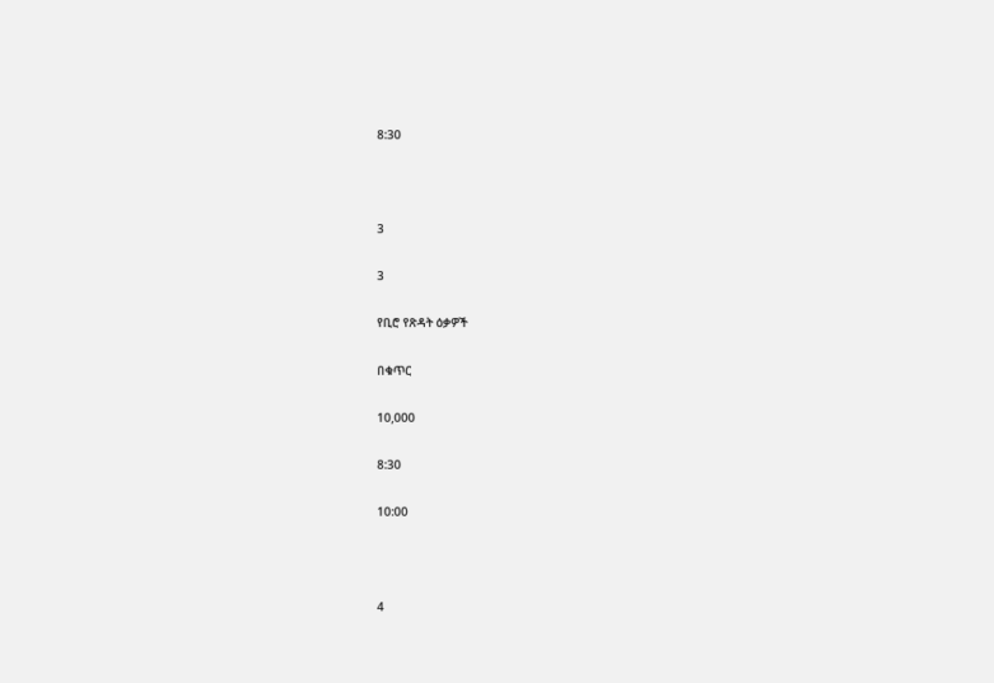8:30



3

3

የቢሮ የጽዳት ዕቃዎች

በቁጥር

10,000

8:30

10:00



4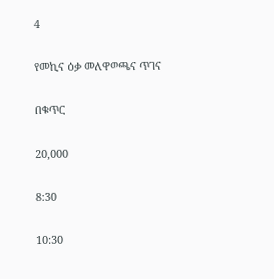4

የመኪና ዕቃ መለዋወጫና ጥገና

በቁጥር

20,000

8:30

10:30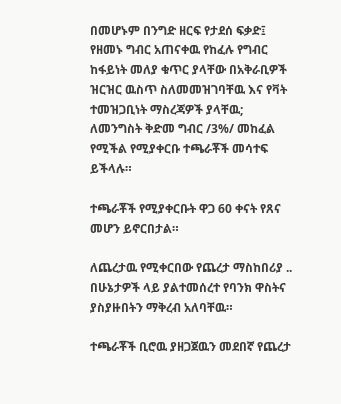በመሆኑም በንግድ ዘርፍ የታደሰ ፍቃድ፤ የዘመኑ ግብር አጠናቀዉ የከፈሉ የግብር ከፋይነት መለያ ቁጥር ያላቸው በአቅራቢዎች ዝርዝር ዉስጥ ስለመመዝገባቸዉ እና የቫት ተመዝጋቢነት ማስረጃዎች ያላቸዉ; ለመንግስት ቅድመ ግብር /3%/ መከፈል የሚችል የሚያቀርቡ ተጫራቾች መሳተፍ ይችላሉ።

ተጫራቾች የሚያቀርቡት ዋጋ 60 ቀናት የጸና መሆን ይኖርበታል።

ለጨረታዉ የሚቀርበው የጨረታ ማስከበሪያ .. በሁኔታዎች ላይ ያልተመሰረተ የባንክ ዋስትና ያስያዙበትን ማቅረብ አለባቸዉ።

ተጫራቾች ቢሮዉ ያዘጋጀዉን መደበኛ የጨረታ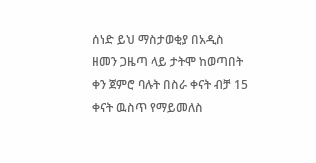ሰነድ ይህ ማስታወቂያ በአዲስ ዘመን ጋዜጣ ላይ ታትሞ ከወጣበት ቀን ጀምሮ ባሉት በስራ ቀናት ብቻ 15 ቀናት ዉስጥ የማይመለስ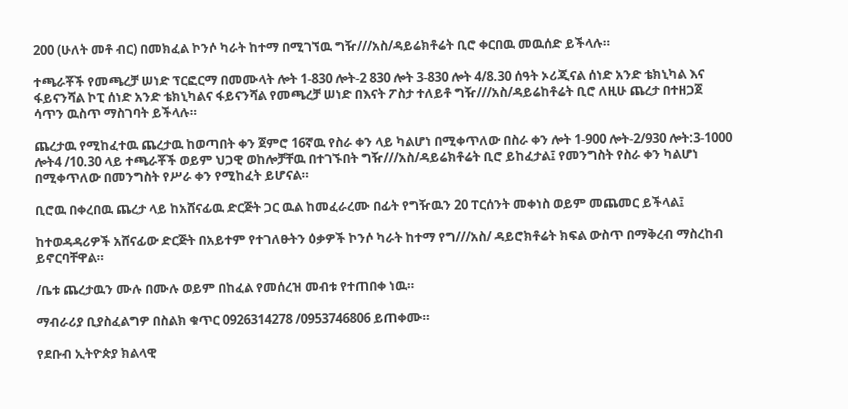200 (ሁለት መቶ ብር) በመክፈል ኮንሶ ካራት ከተማ በሚገኘዉ ግዥ///አስ/ዳይሬክቶሬት ቢሮ ቀርበዉ መዉሰድ ይችላሉ።

ተጫራቾች የመጫረቻ ሠነድ ፕርፎርማ በመሙላት ሎት 1-830 ሎት-2 830 ሎት 3-830 ሎት 4/8.30 ሰዓት ኦሪጂናል ሰነድ አንድ ቴክኒካል እና ፋይናንሻል ኮፒ ሰነድ አንድ ቴክኒካልና ፋይናንሻል የመጫረቻ ሠነድ በእናት ፖስታ ተለይቶ ግዥ///አስ/ዳይሬከቶሬት ቢሮ ለዚሁ ጨረታ በተዘጋጀ ሳጥን ዉስጥ ማስገባት ይችላሉ።

ጨረታዉ የሚከፈተዉ ጨረታዉ ከወጣበት ቀን ጀምሮ 16ኛዉ የስራ ቀን ላይ ካልሆነ በሚቀጥለው በስራ ቀን ሎት 1-900 ሎት-2/930 ሎት:3-1000 ሎት4 /10.30 ላይ ተጫራቾች ወይም ህጋዊ ወከሎቻቸዉ በተገኙበት ግዥ///አስ/ዳይሬክቶሬት ቢሮ ይከፈታል፤ የመንግስት የስራ ቀን ካልሆነ በሚቀጥለው በመንግስት የሥራ ቀን የሚከፈት ይሆናል።

ቢሮዉ በቀረበዉ ጨረታ ላይ ከአሸናፊዉ ድርጅት ጋር ዉል ከመፈራረሙ በፊት የግዥዉን 20 ፐርሰንት መቀነስ ወይም መጨመር ይችላል፤

ከተወዳዳሪዎች አሸናፊው ድርጅት በአይተም የተገለፁትን ዕቃዎች ኮንሶ ካራት ከተማ የግ///አስ/ ዳይሮክቶሬት ክፍል ውስጥ በማቅረብ ማስረከብ ይኖርባቸዋል።

/ቤቱ ጨረታዉን ሙሉ በሙሉ ወይም በከፈል የመሰረዝ መብቱ የተጠበቀ ነዉ።

ማብራሪያ ቢያስፈልግዎ በስልክ ቁጥር 0926314278 /0953746806 ይጠቀሙ።

የደቡብ ኢትዮጵያ ክልላዊ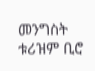መንግስት ቱሪዝም ቢሮ